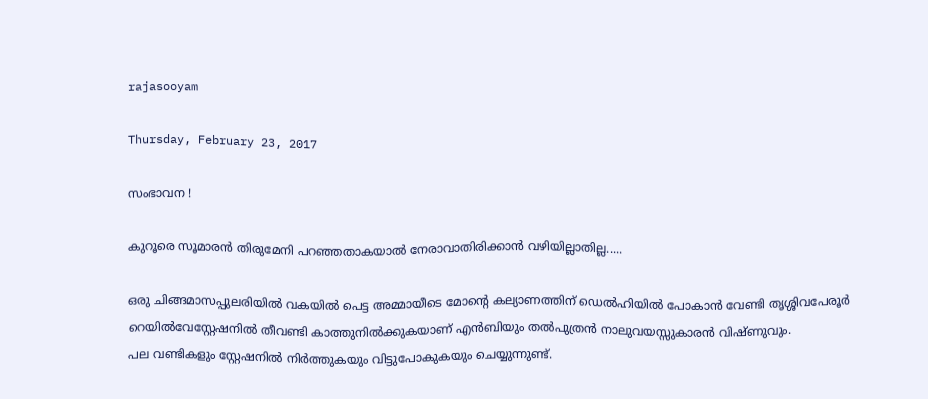rajasooyam

Thursday, February 23, 2017

സംഭാവന !

കുറൂരെ സൂമാരന്‍ തിരുമേനി പറഞ്ഞതാകയാല്‍ നേരാവാതിരിക്കാന്‍ വഴിയില്ലാതില്ല.....

ഒരു ചിങ്ങമാസപ്പുലരിയില്‍ വകയില്‍ പെട്ട അമ്മായീടെ മോന്റെ കല്യാണത്തിന് ഡെല്‍ഹിയില്‍ പോകാന്‍ വേണ്ടി തൃശ്ശിവപേരൂര്‍ റെയില്‍വേസ്റ്റേഷനില്‍ തീവണ്ടി കാത്തുനില്‍ക്കുകയാണ് എന്‍ബിയും തല്‍പുത്രന്‍ നാലുവയസ്സുകാരന്‍ വിഷ്ണുവും.
പല വണ്ടികളും സ്റ്റേഷനില്‍ നിര്‍ത്തുകയും വിട്ടുപോകുകയും ചെയ്യുന്നുണ്ട്.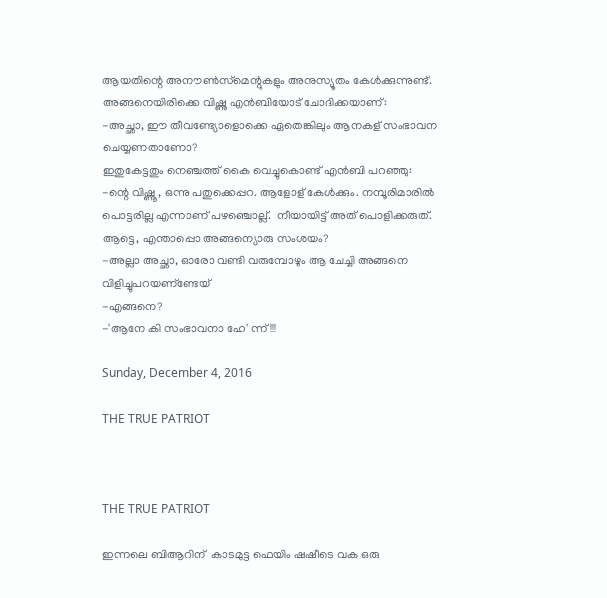ആയതിന്റെ അനൗണ്‍സ്‌മെന്റുകളും അനുസ്യൂതം കേള്‍ക്കുന്നുണ്ട്.
അങ്ങനെയിരിക്കെ വിഷ്ണു എന്‍ബിയോട് ചോദിക്കയാണ്:
-അച്ഛാ, ഈ തീവണ്ട്യോളൊക്കെ ഏതെങ്കിലും ആനകള് സംഭാവന ചെയ്യണതാണോ?
ഇതുകേട്ടതും നെഞ്ചത്ത് കൈ വെച്ചുകൊണ്ട് എന്‍ബി പറഞ്ഞു:
-ന്റെ വിഷ്ണൂ, ഒന്നു പതുക്കെപ്പറ. ആളോള് കേള്‍ക്കും. നമ്പൂരിമാരില്‍ പൊട്ടരില്ല എന്നാണ് പഴഞ്ചൊല്ല്.  നീയായിട്ട് അത് പൊളിക്കരുത്. ആട്ടെ, എന്താപ്പൊ അങ്ങന്യൊരു സംശയം?
-അല്ലാ അച്ഛാ, ഓരോ വണ്ടി വരുമ്പോഴും ആ ചേച്ചി അങ്ങനെ  വിളിച്ചുപറയണ്‌ണ്ടേയ്
-എങ്ങനെ?
-'ആനേ കി സംഭാവനാ ഹേ' ന്ന് !!!

Sunday, December 4, 2016

THE TRUE PATRIOT



THE TRUE PATRIOT

ഇന്നലെ ബിആറിന്  കാടമുട്ട ഫെയിം ഷഷീടെ വക ഒരു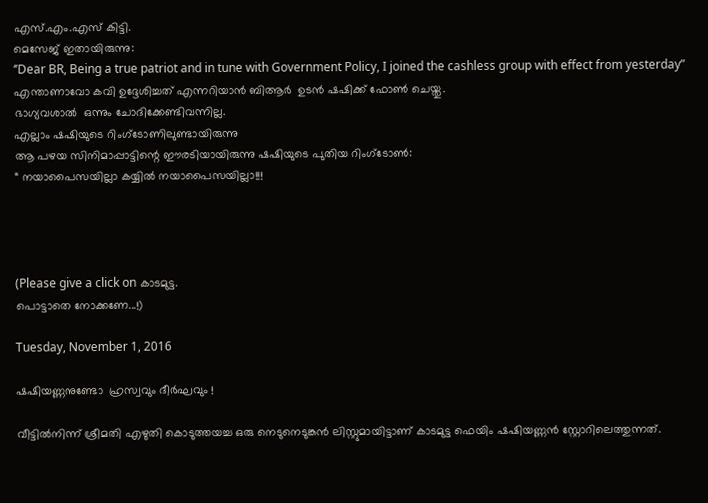എസ്.എം.എസ് കിട്ടി.
മെസേജ് ഇതായിരുന്നു:
‘’Dear BR, Being a true patriot and in tune with Government Policy, I joined the cashless group with effect from yesterday”
എന്താണാവോ കവി ഉദ്ദേശിച്ചത് എന്നറിയാൻ ബിആർ  ഉടൻ ഷഷിക്ക് ഫോൺ ചെയ്തു.
ഭാഗ്യവശാൽ  ഒന്നും ചോദിക്കേണ്ടിവന്നില്ല.
എല്ലാം ഷഷിയുടെ റിംഗ്ടോണിലുണ്ടായിരുന്നു
ആ പഴയ സിനിമാപ്പാട്ടിന്റെ ഈരടിയായിരുന്നു ഷഷിയുടെ പുതിയ റിംഗ്ടോൺ:
“ നയാപൈസയില്ലാ കയ്യിൽ നയാപൈസയില്ലാ!!!




(Please give a click on കാടമുട്ട.
പൊട്ടാതെ നോക്കണേ...!)

Tuesday, November 1, 2016

ഷഷിയണ്ണനുണ്ടോ  ഹ്രസ്വവും ദീര്‍ഘവും !

വീട്ടില്‍നിന്ന് ശ്രീമതി എഴുതി കൊടുത്തയച്ച ഒരു നെടുനെടുങ്കന്‍ ലിസ്റ്റുമായിട്ടാണ് കാടമുട്ട ഫെയിം ഷഷിയണ്ണന്‍ സ്റ്റോറിലെത്തുന്നത്.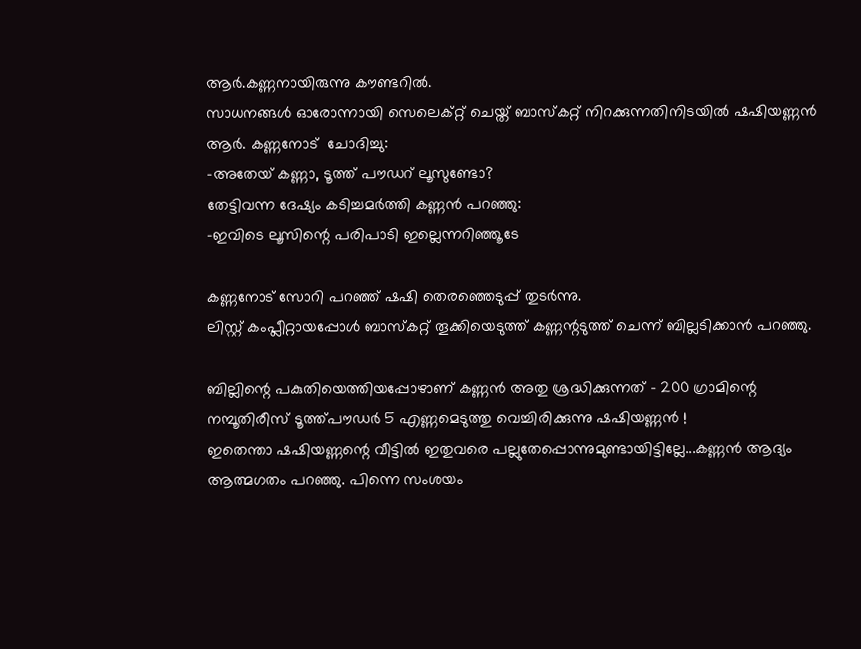ആര്‍.കണ്ണനായിരുന്നു കൗണ്ടറില്‍.
സാധനങ്ങള്‍ ഓരോന്നായി സെലെക്റ്റ് ചെയ്ത് ബാസ്‌കറ്റ് നിറക്കുന്നതിനിടയില്‍ ഷഷിയണ്ണന്‍ ആര്‍. കണ്ണനോട്  ചോദിച്ചു:
-അതേയ് കണ്ണാ, ടൂത്ത് പൗഡറ് ലൂസുണ്ടോ?
തേട്ടിവന്ന ദേഷ്യം കടിച്ചമര്‍ത്തി കണ്ണന്‍ പറഞ്ഞു:
-ഇവിടെ ലൂസിന്റെ പരിപാടി ഇല്ലെന്നറിഞ്ഞൂടേ

കണ്ണനോട് സോറി പറഞ്ഞ് ഷഷി തെരഞ്ഞെടുപ്പ് തുടര്‍ന്നു.
ലിസ്റ്റ് കംപ്ലീറ്റായപ്പോള്‍ ബാസ്‌കറ്റ് തൂക്കിയെടുത്ത് കണ്ണന്റടുത്ത് ചെന്ന് ബില്ലടിക്കാന്‍ പറഞ്ഞു.

ബില്ലിന്റെ പകുതിയെത്തിയപ്പോഴാണ് കണ്ണന്‍ അതു ശ്രദ്ധിക്കുന്നത് - 200 ഗ്രാമിന്റെ നമ്പൂതിരീസ് ടൂത്ത്പൗഡര്‍ 5 എണ്ണമെടുത്തു വെച്ചിരിക്കുന്നു ഷഷിയണ്ണന്‍ !
ഇതെന്താ ഷഷിയണ്ണന്റെ വീട്ടില്‍ ഇതുവരെ പല്ലുതേപ്പൊന്നുമുണ്ടായിട്ടില്ലേ...കണ്ണന്‍ ആദ്യം ആത്മഗതം പറഞ്ഞു. പിന്നെ സംശയം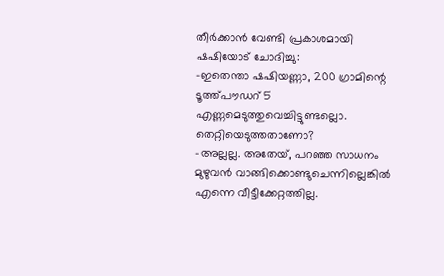തീര്‍ക്കാന്‍ വേണ്ടി പ്രകാശമായി ഷഷിയോട് ചോദിച്ചു:
-ഇതെന്താ ഷഷിയണ്ണാ, 200 ഗ്രാമിന്റെ ടൂത്ത്പൗഡറ് 5 എണ്ണമെടുത്തുവെച്ചിട്ടുണ്ടല്ലൊ. തെറ്റിയെടുത്തതാണോ?
-അല്ലല്ല. അതേയ്, പറഞ്ഞ സാധനം മുഴുവന്‍ വാങ്ങിക്കൊണ്ടുചെന്നില്ലെങ്കില്‍ എന്നെ വീട്ടീക്കേറ്റത്തില്ല.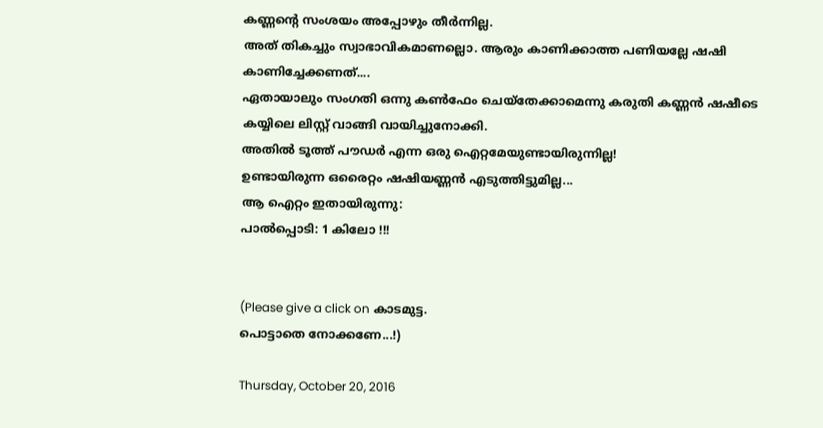കണ്ണന്റെ സംശയം അപ്പോഴും തീര്‍ന്നില്ല.
അത് തികച്ചും സ്വാഭാവികമാണല്ലൊ. ആരും കാണിക്കാത്ത പണിയല്ലേ ഷഷി കാണിച്ചേക്കണത്....
ഏതായാലും സംഗതി ഒന്നു കണ്‍ഫേം ചെയ്‌തേക്കാമെന്നു കരുതി കണ്ണന്‍ ഷഷീടെ കയ്യിലെ ലിസ്റ്റ് വാങ്ങി വായിച്ചുനോക്കി.
അതില്‍ ടൂത്ത് പൗഡര്‍ എന്ന ഒരു ഐറ്റമേയുണ്ടായിരുന്നില്ല!
ഉണ്ടായിരുന്ന ഒരൈറ്റം ഷഷിയണ്ണന്‍ എടുത്തിട്ടുമില്ല...
ആ ഐറ്റം ഇതായിരുന്നു:
പാല്‍പ്പൊടി: 1 കിലോ !!!


(Please give a click on കാടമുട്ട.
പൊട്ടാതെ നോക്കണേ...!)

Thursday, October 20, 2016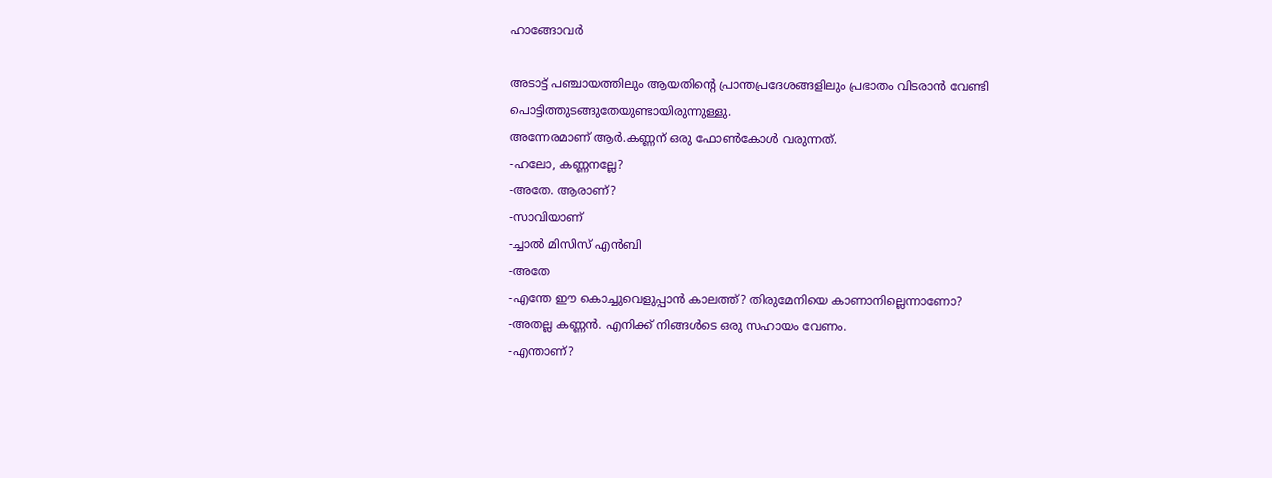ഹാങ്ങോവര്‍

അടാട്ട് പഞ്ചായത്തിലും ആയതിന്റെ പ്രാന്തപ്രദേശങ്ങളിലും പ്രഭാതം വിടരാന്‍ വേണ്ടി
പൊട്ടിത്തുടങ്ങുതേയുണ്ടായിരുന്നുള്ളു.
അന്നേരമാണ് ആര്‍.കണ്ണന് ഒരു ഫോണ്‍കോള്‍ വരുന്നത്.
-ഹലോ, കണ്ണനല്ലേ?
-അതേ. ആരാണ്?
-സാവിയാണ്
-ച്ചാല്‍ മിസിസ് എന്‍ബി
-അതേ
-എന്തേ ഈ കൊച്ചുവെളുപ്പാന്‍ കാലത്ത്? തിരുമേനിയെ കാണാനില്ലെന്നാണോ?
-അതല്ല കണ്ണന്‍. എനിക്ക് നിങ്ങള്‍ടെ ഒരു സഹായം വേണം.
-എന്താണ്?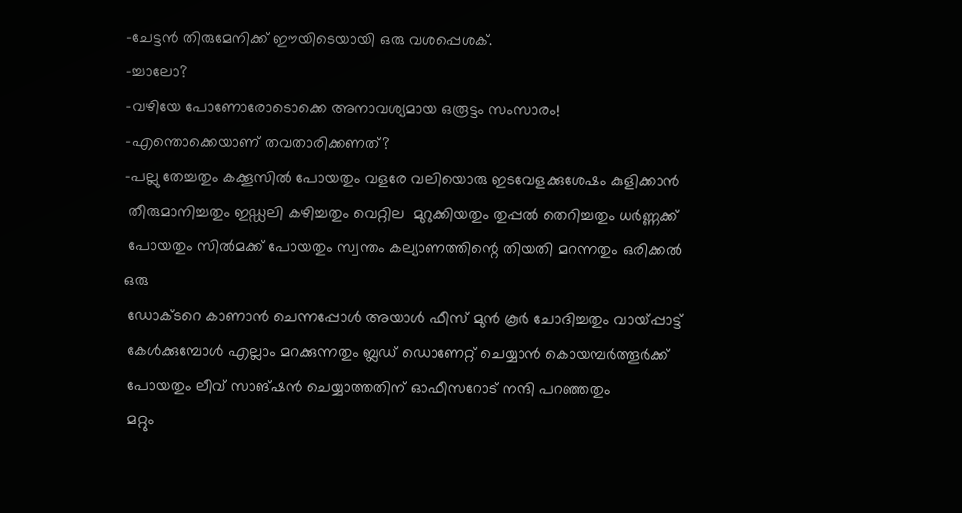-ചേട്ടന്‍ തിരുമേനിക്ക് ഈയിടെയായി ഒരു വശപ്പെശക്.
-ച്ചാലോ?
-വഴിയേ പോണോരോടൊക്കെ അനാവശ്യമായ ഒരൂട്ടം സംസാരം!
-എന്തൊക്കെയാണ് തവതാരിക്കണത്?
-പല്ലു തേച്ചതും കക്കൂസില്‍ പോയതും വളരേ വലിയൊരു ഇടവേളക്കുശേഷം കുളിക്കാന്‍
 തീരുമാനിച്ചതും ഇഡ്ഡലി കഴിച്ചതും വെറ്റില  മുറുക്കിയതും തുപ്പല്‍ തെറിച്ചതും ധര്‍ണ്ണക്ക്
 പോയതും സില്‍മക്ക് പോയതും സ്വന്തം കല്യാണത്തിന്റെ തിയതി മറന്നതും ഒരിക്കല്‍ ഒരു
 ഡോക്ടറെ കാണാന്‍ ചെന്നപ്പോള്‍ അയാള്‍ ഫീസ് മുന്‍ കൂര്‍ ചോദിച്ചതും വായ്പ്പാട്ട്
 കേള്‍ക്കുമ്പോള്‍ എല്ലാം മറക്കുന്നതും ബ്ലഡ് ഡൊണേറ്റ് ചെയ്യാന്‍ കൊയമ്പര്‍ത്തൂര്‍ക്ക്
 പോയതും ലീവ് സാങ്ഷന്‍ ചെയ്യാത്തതിന് ഓഫീസറോട് നന്ദി പറഞ്ഞതും
 മറ്റും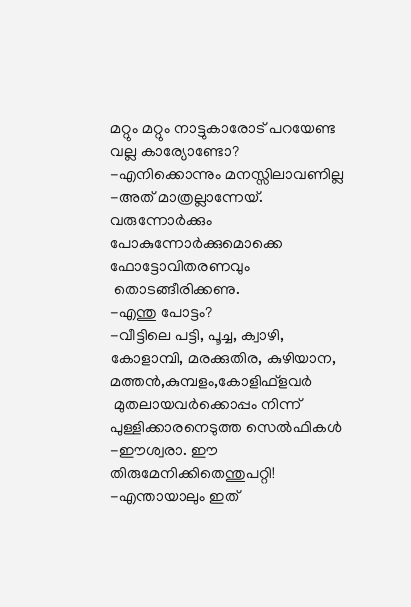മറ്റും മറ്റും നാട്ടുകാരോട് പറയേണ്ട വല്ല കാര്യോണ്ടോ?
-എനിക്കൊന്നും മനസ്സിലാവണില്ല
-അത് മാത്രല്ലാന്നേയ്. വരുന്നോര്‍ക്കും പോകുന്നോര്‍ക്കുമൊക്കെ ഫോട്ടോവിതരണവും
 തൊടങ്ങീരിക്കണു.
-എന്തു പോട്ടം?
-വീട്ടിലെ പട്ടി, പൂച്ച, ക്വാഴി, കോളാമ്പി, മരക്കുതിര, കുഴിയാന, മത്തന്‍,കുമ്പളം,കോളിഫ്‌ളവര്‍
 മുതലായവര്‍ക്കൊപ്പം നിന്ന് പുള്ളിക്കാരനെടുത്ത സെല്‍ഫികള്‍
-ഈശ്വരാ. ഈ തിരുമേനിക്കിതെന്തുപറ്റി!
-എന്തായാലും ഇത്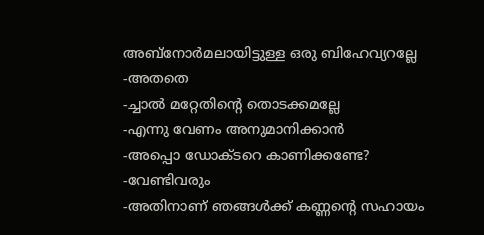അബ്‌നോര്‍മലായിട്ടുള്ള ഒരു ബിഹേവ്യറല്ലേ
-അതതെ
-ച്ചാല്‍ മറ്റേതിന്റെ തൊടക്കമല്ലേ
-എന്നു വേണം അനുമാനിക്കാന്‍
-അപ്പൊ ഡോക്ടറെ കാണിക്കണ്ടേ?
-വേണ്ടിവരും
-അതിനാണ് ഞങ്ങള്‍ക്ക് കണ്ണന്റെ സഹായം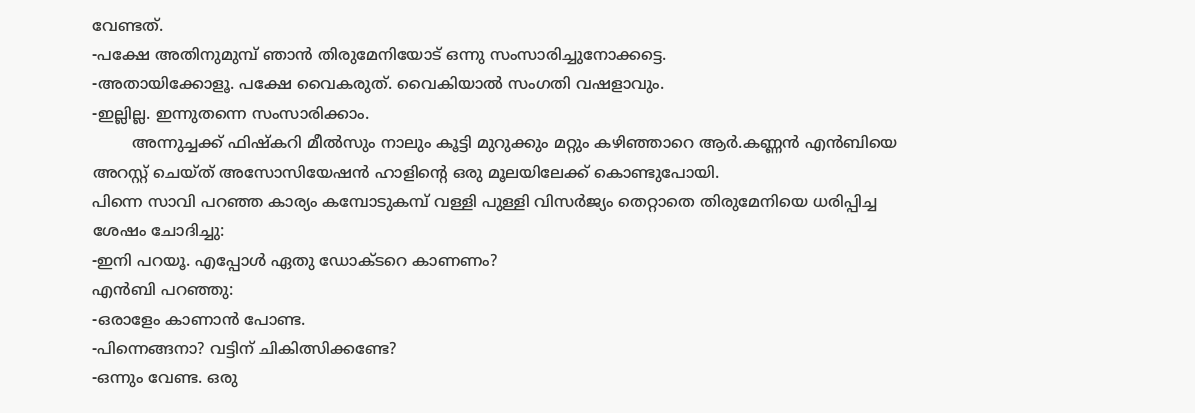വേണ്ടത്.
-പക്ഷേ അതിനുമുമ്പ് ഞാന്‍ തിരുമേനിയോട് ഒന്നു സംസാരിച്ചുനോക്കട്ടെ.
-അതായിക്കോളൂ. പക്ഷേ വൈകരുത്. വൈകിയാല്‍ സംഗതി വഷളാവും.
-ഇല്ലില്ല. ഇന്നുതന്നെ സംസാരിക്കാം.
        അന്നുച്ചക്ക് ഫിഷ്‌കറി മീല്‍സും നാലും കൂട്ടി മുറുക്കും മറ്റും കഴിഞ്ഞാറെ ആര്‍.കണ്ണന്‍ എന്‍ബിയെ അറസ്റ്റ് ചെയ്ത് അസോസിയേഷന്‍ ഹാളിന്റെ ഒരു മൂലയിലേക്ക് കൊണ്ടുപോയി.
പിന്നെ സാവി പറഞ്ഞ കാര്യം കമ്പോടുകമ്പ് വള്ളി പുള്ളി വിസര്‍ജ്യം തെറ്റാതെ തിരുമേനിയെ ധരിപ്പിച്ച ശേഷം ചോദിച്ചു:
-ഇനി പറയൂ. എപ്പോള്‍ ഏതു ഡോക്ടറെ കാണണം?
എന്‍ബി പറഞ്ഞു:
-ഒരാളേം കാണാന്‍ പോണ്ട.
-പിന്നെങ്ങനാ? വട്ടിന് ചികിത്സിക്കണ്ടേ?
-ഒന്നും വേണ്ട. ഒരു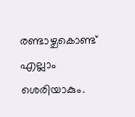രണ്ടാഴ്ചകൊണ്ട് എല്ലാം ശെരിയാകും.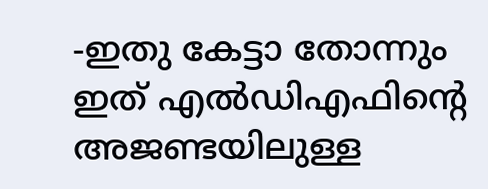-ഇതു കേട്ടാ തോന്നും ഇത് എല്‍ഡിഎഫിന്റെ അജണ്ടയിലുള്ള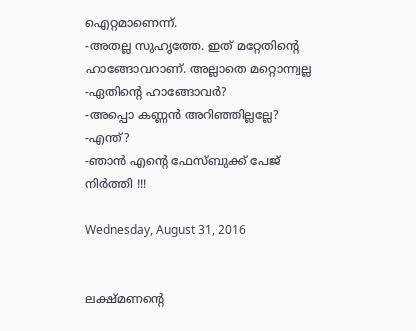ഐറ്റമാണെന്ന്.
-അതല്ല സുഹൃത്തേ. ഇത് മറ്റേതിന്റെ ഹാങ്ങോവറാണ്. അല്ലാതെ മറ്റൊന്ന്വല്ല
-ഏതിന്റെ ഹാങ്ങോവര്‍?
-അപ്പൊ കണ്ണന്‍ അറിഞ്ഞില്ലല്ലേ?
-എന്ത്?
-ഞാന്‍ എന്റെ ഫേസ്ബുക്ക് പേജ് നിര്‍ത്തി !!!

Wednesday, August 31, 2016


ലക്ഷ്മണന്‍റെ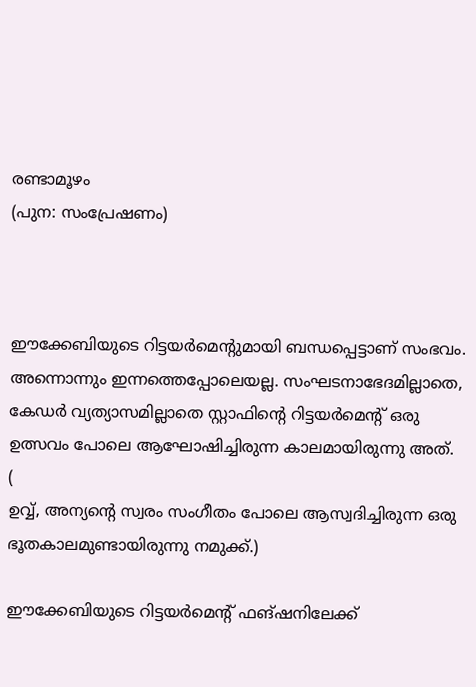രണ്ടാമൂഴം
(പുന: സംപ്രേഷണം)



ഈക്കേബിയുടെ റിട്ടയര്‍മെന്റുമായി ബന്ധപ്പെട്ടാണ് സംഭവം.
അന്നൊന്നും ഇന്നത്തെപ്പോലെയല്ല. സംഘടനാഭേദമില്ലാതെ, കേഡര്‍ വ്യത്യാസമില്ലാതെ സ്റ്റാഫിന്റെ റിട്ടയര്‍മെന്റ് ഒരു ഉത്സവം പോലെ ആഘോഷിച്ചിരുന്ന കാലമായിരുന്നു അത്.
(
ഉവ്വ്, അന്യന്റെ സ്വരം സംഗീതം പോലെ ആസ്വദിച്ചിരുന്ന ഒരു ഭൂതകാലമുണ്ടായിരുന്നു നമുക്ക്.)

ഈക്കേബിയുടെ റിട്ടയര്‍മെന്റ് ഫങ്ഷനിലേക്ക്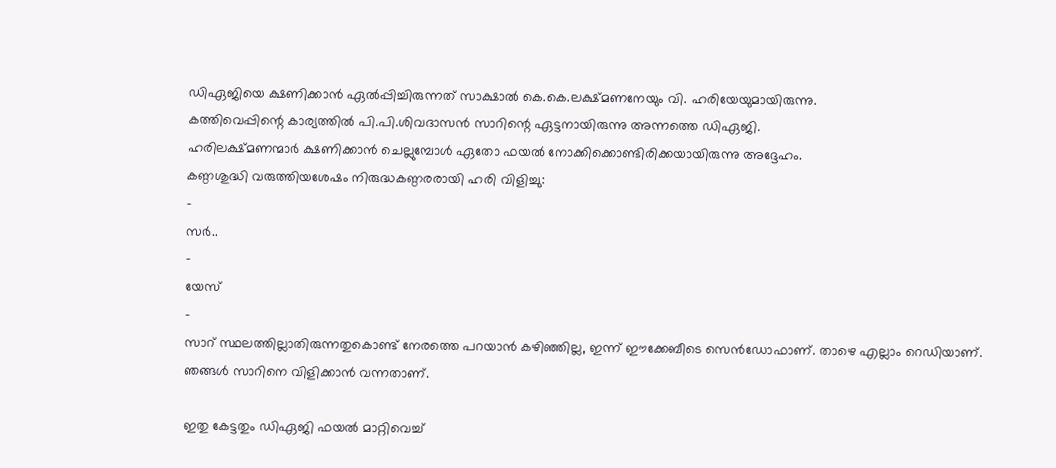ഡിഏജിയെ ക്ഷണിക്കാന്‍ ഏല്‍പ്പിച്ചിരുന്നത് സാക്ഷാല്‍ കെ.കെ.ലക്ഷ്മണനേയും വി. ഹരിയേയുമായിരുന്നു.
കത്തിവെപ്പിന്റെ കാര്യത്തില്‍ പി.പി.ശിവദാസന്‍ സാറിന്റെ ഏട്ടനായിരുന്നു അന്നത്തെ ഡിഏജി.
ഹരിലക്ഷ്മണന്മാര്‍ ക്ഷണിക്കാന്‍ ചെല്ലുമ്പോള്‍ ഏതോ ഫയല്‍ നോക്കിക്കൊണ്ടിരിക്കയായിരുന്നു അദ്ദേഹം.
കണ്ഠശുദ്ധി വരുത്തിയശേഷം നിരുദ്ധകണ്ഠരരായി ഹരി വിളിച്ചു:
-
സര്‍..
-
യേസ്
-
സാറ് സ്ഥലത്തില്ലാതിരുന്നതുകൊണ്ട് നേരത്തെ പറയാന്‍ കഴിഞ്ഞില്ല, ഇന്ന് ഈക്കേബീടെ സെന്‍ഡോഫാണ്. താഴെ എല്ലാം റെഡിയാണ്. ഞങ്ങള്‍ സാറിനെ വിളിക്കാന്‍ വന്നതാണ്.

ഇതു കേട്ടതും ഡിഏജി ഫയല്‍ മാറ്റിവെച്ച്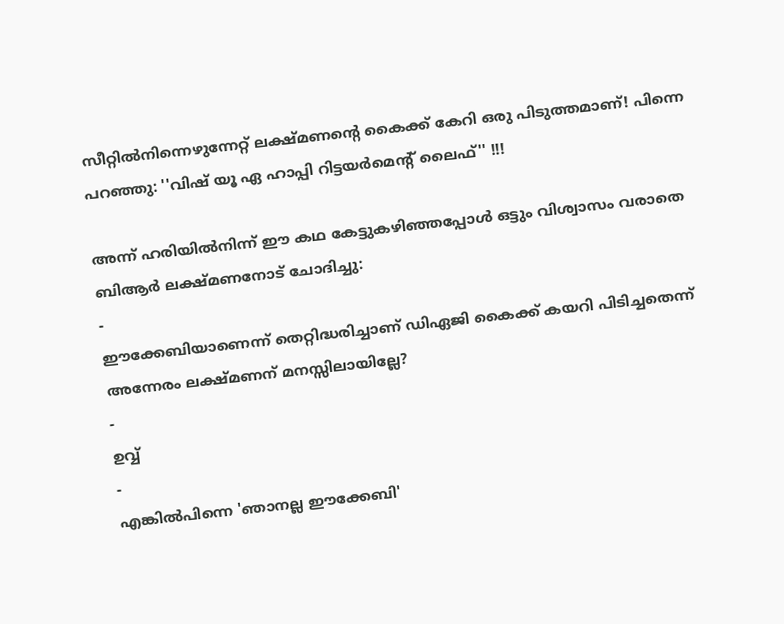സീറ്റില്‍നിന്നെഴുന്നേറ്റ് ലക്ഷ്മണന്റെ കൈക്ക് കേറി ഒരു പിടുത്തമാണ്! പിന്നെ പറഞ്ഞു: ''വിഷ് യൂ ഏ ഹാപ്പി റിട്ടയര്‍മെന്‍റ് ലൈഫ്'' !!!

അന്ന് ഹരിയില്‍നിന്ന് ഈ കഥ കേട്ടുകഴിഞ്ഞപ്പോള്‍ ഒട്ടും വിശ്വാസം വരാതെ ബിആര്‍ ലക്ഷ്മണനോട് ചോദിച്ചു:
-
ഈക്കേബിയാണെന്ന് തെറ്റിദ്ധരിച്ചാണ് ഡിഏജി കൈക്ക് കയറി പിടിച്ചതെന്ന് അന്നേരം ലക്ഷ്മണന് മനസ്സിലായില്ലേ?
-
ഉവ്വ്
-
എങ്കില്‍പിന്നെ 'ഞാനല്ല ഈക്കേബി'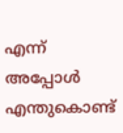എന്ന് അപ്പോള്‍ എന്തുകൊണ്ട്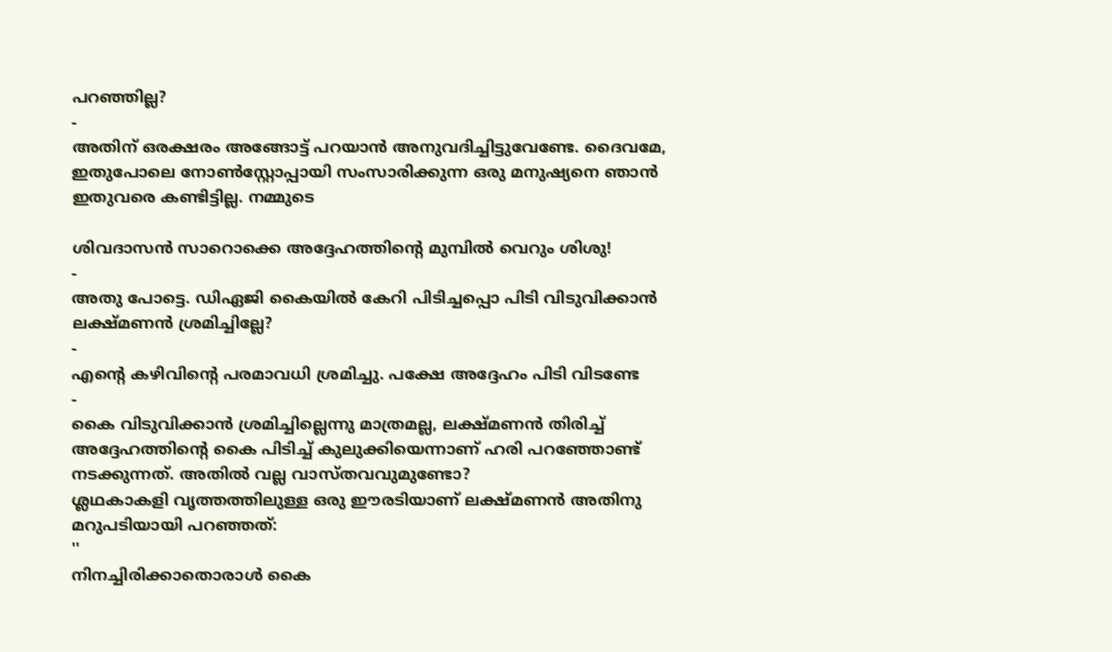പറഞ്ഞില്ല?
-
അതിന് ഒരക്ഷരം അങ്ങോട്ട് പറയാന്‍ അനുവദിച്ചിട്ടുവേണ്ടേ. ദൈവമേ, ഇതുപോലെ നോണ്‍സ്റ്റോപ്പായി സംസാരിക്കുന്ന ഒരു മനുഷ്യനെ ഞാന്‍ ഇതുവരെ കണ്ടിട്ടില്ല. നമ്മുടെ

ശിവദാസന്‍ സാറൊക്കെ അദ്ദേഹത്തിന്റെ മുമ്പില്‍ വെറും ശിശു!
-
അതു പോട്ടെ. ഡിഏജി കൈയില്‍ കേറി പിടിച്ചപ്പൊ പിടി വിടുവിക്കാന്‍ ലക്ഷ്മണന്‍ ശ്രമിച്ചില്ലേ?
-
എന്റെ കഴിവിന്റെ പരമാവധി ശ്രമിച്ചു. പക്ഷേ അദ്ദേഹം പിടി വിടണ്ടേ
-
കൈ വിടുവിക്കാന്‍ ശ്രമിച്ചില്ലെന്നു മാത്രമല്ല, ലക്ഷ്മണന്‍ തിരിച്ച് അദ്ദേഹത്തിന്റെ കൈ പിടിച്ച് കുലുക്കിയെന്നാണ് ഹരി പറഞ്ഞോണ്ട് നടക്കുന്നത്. അതില്‍ വല്ല വാസ്തവവുമുണ്ടോ?
ശ്ലഥകാകളി വൃത്തത്തിലുള്ള ഒരു ഈരടിയാണ് ലക്ഷ്മണന്‍ അതിനു മറുപടിയായി പറഞ്ഞത്:
''
നിനച്ചിരിക്കാതൊരാള്‍ കൈ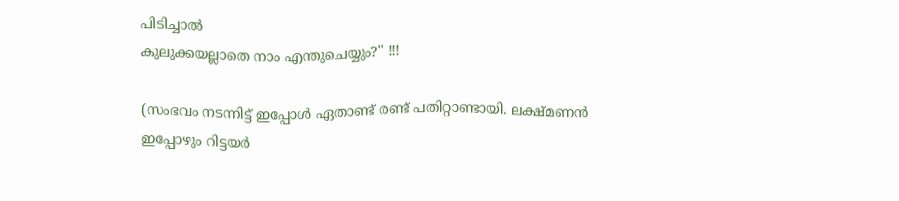പിടിച്ചാല്‍
കുലുക്കയല്ലാതെ നാം എന്തുചെയ്യും?'' !!!

(സംഭവം നടന്നിട്ട് ഇപ്പോള്‍ ഏതാണ്ട് രണ്ട് പതിറ്റാണ്ടായി. ലക്ഷ്മണന്‍ ഇപ്പോഴും റിട്ടയര്‍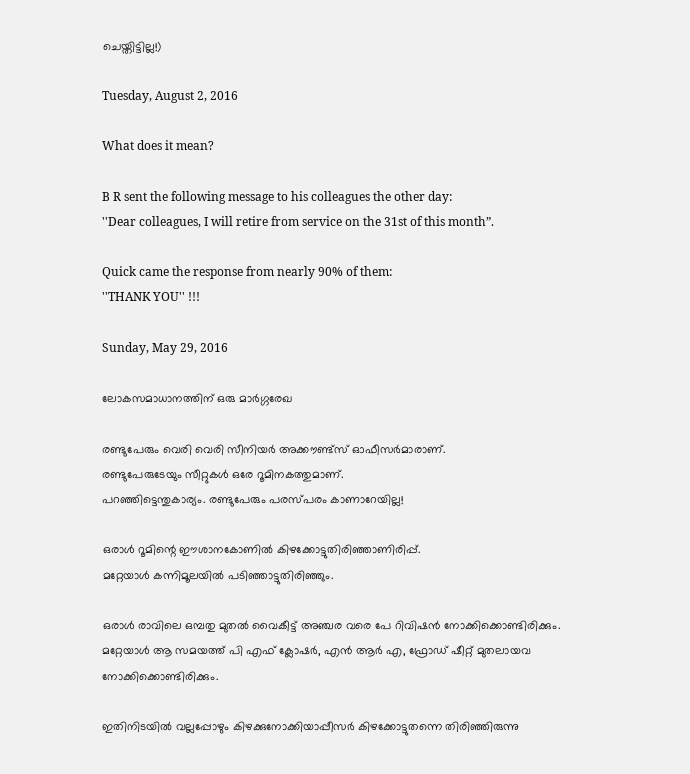ചെയ്തിട്ടില്ല!)

Tuesday, August 2, 2016

What does it mean?

B R sent the following message to his colleagues the other day:
''Dear colleagues, I will retire from service on the 31st of this month”.

Quick came the response from nearly 90% of them:
''THANK YOU'' !!!

Sunday, May 29, 2016

ലോകസമാധാനത്തിന് ഒരു മാര്‍ഗ്ഗരേഖ

രണ്ടുപേരും വെരി വെരി സീനിയര്‍ അക്കൗണ്ട്‌സ് ഓഫീസര്‍മാരാണ്.
രണ്ടുപേരുടേയും സീറ്റുകള്‍ ഒരേ റൂമിനകത്തുമാണ്.
പറഞ്ഞിട്ടെന്തുകാര്യം. രണ്ടുപേരും പരസ്പരം കാണാറേയില്ല!

ഒരാള്‍ റൂമിന്റെ ഈശാനകോണില്‍ കിഴക്കോട്ടുതിരിഞ്ഞാണിരിപ്പ്.
മറ്റേയാള്‍ കന്നിമൂലയില്‍ പടിഞ്ഞാട്ടുതിരിഞ്ഞും.

ഒരാള്‍ രാവിലെ ഒമ്പതു മുതല്‍ വൈകീട്ട് അഞ്ചര വരെ പേ റിവിഷന്‍ നോക്കിക്കൊണ്ടിരിക്കും.
മറ്റേയാള്‍ ആ സമയത്ത് പി എഫ് ക്ലോഷര്‍, എന്‍ ആര്‍ എ, ഫ്രോഡ് ഷീറ്റ് മുതലായവ
നോക്കിക്കൊണ്ടിരിക്കും.

ഇതിനിടയില്‍ വല്ലപ്പോഴും കിഴക്കുനോക്കിയാപ്പീസര്‍ കിഴക്കോട്ടുതന്നെ തിരിഞ്ഞിരുന്നു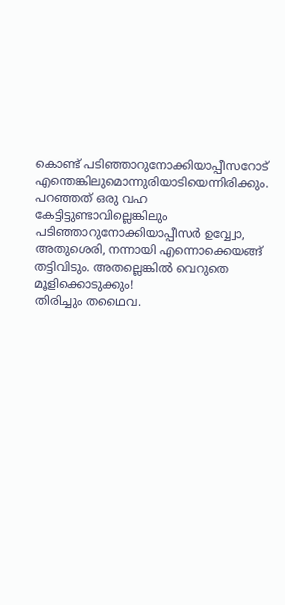കൊണ്ട് പടിഞ്ഞാറുനോക്കിയാപ്പീസറോട് എന്തെങ്കിലുമൊന്നുരിയാടിയെന്നിരിക്കും.
പറഞ്ഞത് ഒരു വഹ കേട്ടിട്ടുണ്ടാവില്ലെങ്കിലും പടിഞ്ഞാറുനോക്കിയാപ്പീസര്‍ ഉവ്വ്വോ, അതുശെരി, നന്നായി എന്നൊക്കെയങ്ങ് തട്ടിവിടും. അതല്ലെങ്കില്‍ വെറുതെ മൂളിക്കൊടുക്കും!
തിരിച്ചും തഥൈവ.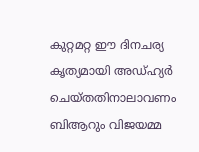കുറ്റമറ്റ ഈ ദിനചര്യ  കൃത്യമായി അഡ്ഹ്യര്‍ ചെയ്തതിനാലാവണം ബിആറും വിജയമ്മ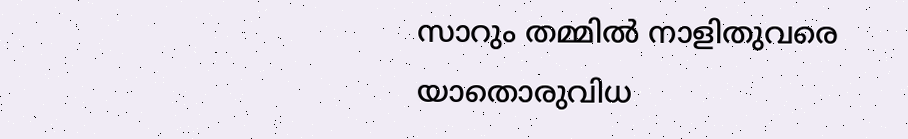സാറും തമ്മില്‍ നാളിതുവരെ യാതൊരുവിധ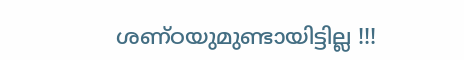ശണ്ഠയുമുണ്ടായിട്ടില്ല !!!